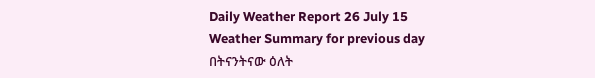Daily Weather Report 26 July 15
Weather Summary for previous day
በትናንትናው ዕለት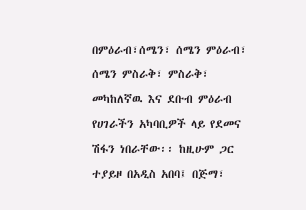በምዕራብ፣ሰሜን፣ ሰሜን ምዕራብ፣ ሰሜን ምስራቅ፣ ምስራቅ፣ መካከለኛዉ እና ደቡብ ምዕራብ የሀገራችን አካባቢዎች ላይ የደመና ሽፋን ነበራቸው፡፡ ከዚሁም ጋር ተያይዞ በአዲስ አበባ፤ በጅማ፣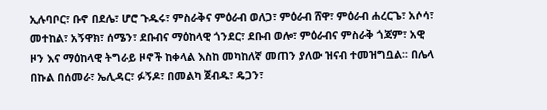ኢሉባቦር፣ ቡኖ በደሌ፣ ሆሮ ጉዱሩ፣ ምስራቅና ምዕራብ ወለጋ፣ ምዕራብ ሸዋ፣ ምዕራብ ሐረርጌ፣ አሶሳ፣ መተከል፣ አኝዋክ፣ ሰሜን፣ ደቡብና ማዕከላዊ ጎንደር፣ ደቡብ ወሎ፣ ምዕራብና ምስራቅ ጎጃም፣ አዊ ዞን እና ማዕከላዊ ትግራይ ዞኖች ከቀላል እስከ መካከለኛ መጠን ያለው ዝናብ ተመዝግቧል፡፡ በሌላ በኩል በሰመራ፣ ኤሊዳር፣ ፉኝዶ፣ በመልካ ጀብዱ፣ ዴጋን፣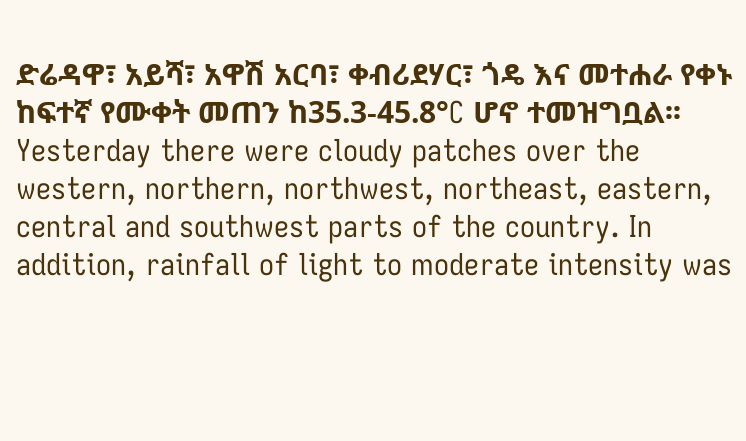ድሬዳዋ፣ አይሻ፣ አዋሽ አርባ፣ ቀብሪደሃር፣ ጎዴ እና መተሐራ የቀኑ ከፍተኛ የሙቀት መጠን ከ35.3-45.8°C ሆኖ ተመዝግቧል፡፡
Yesterday there were cloudy patches over the western, northern, northwest, northeast, eastern, central and southwest parts of the country. In addition, rainfall of light to moderate intensity was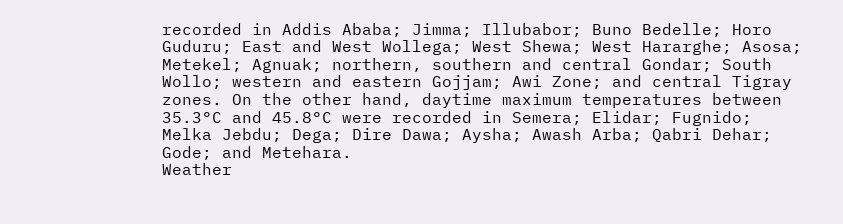recorded in Addis Ababa; Jimma; Illubabor; Buno Bedelle; Horo Guduru; East and West Wollega; West Shewa; West Hararghe; Asosa; Metekel; Agnuak; northern, southern and central Gondar; South Wollo; western and eastern Gojjam; Awi Zone; and central Tigray zones. On the other hand, daytime maximum temperatures between 35.3°C and 45.8°C were recorded in Semera; Elidar; Fugnido; Melka Jebdu; Dega; Dire Dawa; Aysha; Awash Arba; Qabri Dehar; Gode; and Metehara.
Weather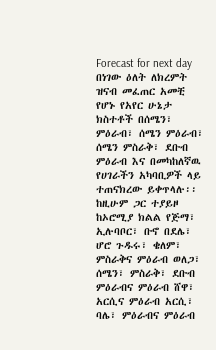Forecast for next day
በነገው ዕለት ለክረምት ዝናብ መፈጠር አመቺ የሆኑ የአየር ሁኔታ ክስተቶች በሰሜን፣ ምዕራብ፣ ሰሜን ምዕራብ፣ ሰሜን ምስራቅ፣ ደቡብ ምዕራብ እና በመካከለኛዉ የሀገራችን አካባቢዎች ላይ ተጠናክረው ይቀጥላሉ፡፡ ከዚሁም ጋር ተያይዞ ከኦሮሚያ ክልል የጅማ፣ ኢሉባቦር፣ ቡኖ በደሌ፣ ሆሮ ጉዱሩ፣ ቄለም፣ ምስራቅና ምዕራብ ወለጋ፣ ሰሜን፣ ምስራቅ፣ ደቡብ ምዕራብና ምዕራብ ሸዋ፣ አርሲና ምዕራብ አርሲ፣ ባሌ፣ ምዕራብና ምዕራብ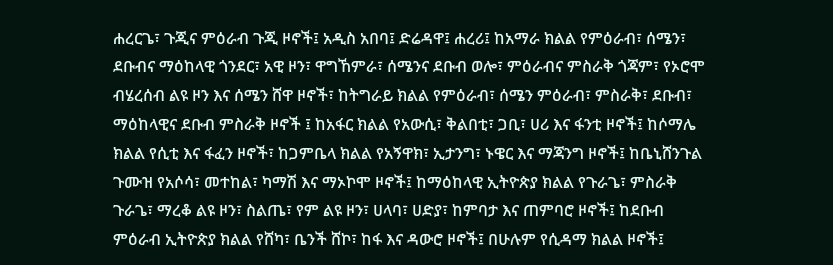ሐረርጌ፣ ጉጂና ምዕራብ ጉጂ ዞኖች፤ አዲስ አበባ፤ ድሬዳዋ፤ ሐረሪ፤ ከአማራ ክልል የምዕራብ፣ ሰሜን፣ ደቡብና ማዕከላዊ ጎንደር፣ አዊ ዞን፣ ዋግኸምራ፣ ሰሜንና ደቡብ ወሎ፣ ምዕራብና ምስራቅ ጎጃም፣ የኦሮሞ ብሄረሰብ ልዩ ዞን እና ሰሜን ሸዋ ዞኖች፣ ከትግራይ ክልል የምዕራብ፣ ሰሜን ምዕራብ፣ ምስራቅ፣ ደቡብ፣ ማዕከላዊና ደቡብ ምስራቅ ዞኖች ፤ ከአፋር ክልል የአውሲ፣ ቅልበቲ፣ ጋቢ፣ ሀሪ እና ፋንቲ ዞኖች፤ ከሶማሌ ክልል የሲቲ እና ፋፈን ዞኖች፣ ከጋምቤላ ክልል የአኝዋክ፣ ኢታንግ፣ ኑዌር እና ማጃንግ ዞኖች፤ ከቤኒሸንጉል ጉሙዝ የአሶሳ፣ መተከል፣ ካማሽ እና ማኦኮሞ ዞኖች፤ ከማዕከላዊ ኢትዮጵያ ክልል የጉራጌ፣ ምስራቅ ጉራጌ፣ ማረቆ ልዩ ዞን፣ ስልጤ፣ የም ልዩ ዞን፣ ሀላባ፣ ሀድያ፣ ከምባታ እና ጠምባሮ ዞኖች፤ ከደቡብ ምዕራብ ኢትዮጵያ ክልል የሸካ፣ ቤንች ሸኮ፣ ከፋ እና ዳውሮ ዞኖች፤ በሁሉም የሲዳማ ክልል ዞኖች፤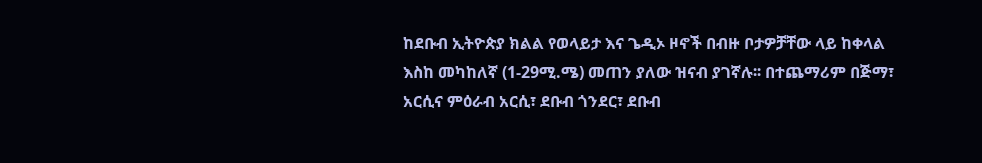ከደቡብ ኢትዮጵያ ክልል የወላይታ እና ጌዲኦ ዞኖች በብዙ ቦታዎቻቸው ላይ ከቀላል እስከ መካከለኛ (1-29ሚ.ሜ) መጠን ያለው ዝናብ ያገኛሉ፡፡ በተጨማሪም በጅማ፣ አርሲና ምዕራብ አርሲ፣ ደቡብ ጎንደር፣ ደቡብ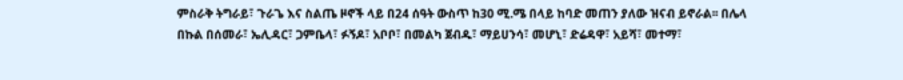ምስራቅ ትግራይ፣ ጉራጌ እና ስልጤ ዞኖች ላይ በ24 ሰዓት ውስጥ ከ30 ሚ.ሜ በላይ ከባድ መጠን ያለው ዝናብ ይኖራል፡፡ በሌላ በኩል በሰመራ፣ ኤሊዳር፣ ጋምቤላ፣ ፉኝዶ፣ አቦቦ፣ በመልካ ጀብዱ፣ ማይሀንሳ፣ መሆኒ፣ ድሬዳዋ፣ አይሻ፣ መተማ፣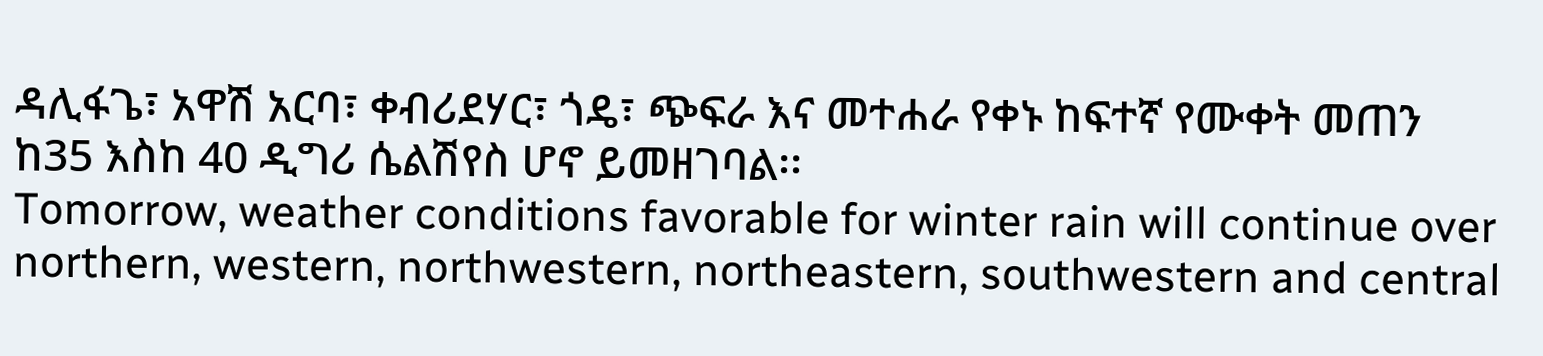ዳሊፋጌ፣ አዋሽ አርባ፣ ቀብሪደሃር፣ ጎዴ፣ ጭፍራ እና መተሐራ የቀኑ ከፍተኛ የሙቀት መጠን ከ35 እስከ 40 ዲግሪ ሴልሽየስ ሆኖ ይመዘገባል፡፡
Tomorrow, weather conditions favorable for winter rain will continue over northern, western, northwestern, northeastern, southwestern and central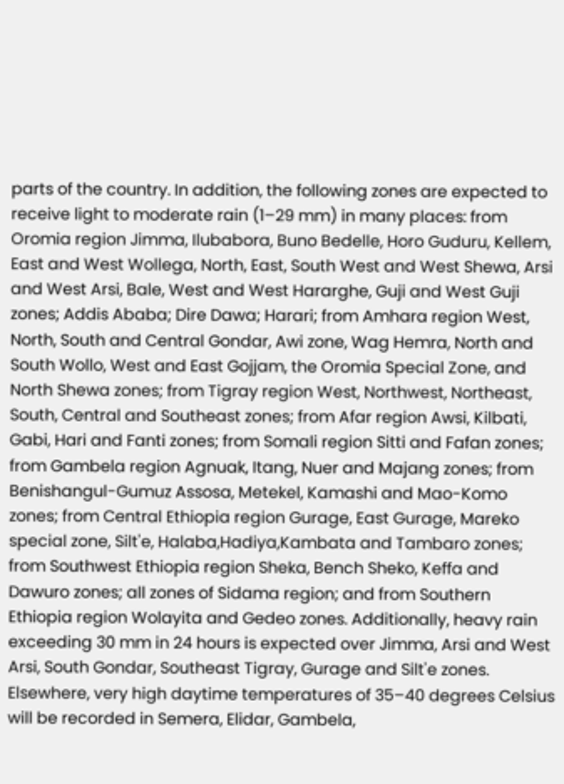parts of the country. In addition, the following zones are expected to receive light to moderate rain (1–29 mm) in many places: from Oromia region Jimma, Ilubabora, Buno Bedelle, Horo Guduru, Kellem, East and West Wollega, North, East, South West and West Shewa, Arsi and West Arsi, Bale, West and West Hararghe, Guji and West Guji zones; Addis Ababa; Dire Dawa; Harari; from Amhara region West, North, South and Central Gondar, Awi zone, Wag Hemra, North and South Wollo, West and East Gojjam, the Oromia Special Zone, and North Shewa zones; from Tigray region West, Northwest, Northeast, South, Central and Southeast zones; from Afar region Awsi, Kilbati, Gabi, Hari and Fanti zones; from Somali region Sitti and Fafan zones; from Gambela region Agnuak, Itang, Nuer and Majang zones; from Benishangul-Gumuz Assosa, Metekel, Kamashi and Mao-Komo zones; from Central Ethiopia region Gurage, East Gurage, Mareko special zone, Silt'e, Halaba,Hadiya,Kambata and Tambaro zones; from Southwest Ethiopia region Sheka, Bench Sheko, Keffa and Dawuro zones; all zones of Sidama region; and from Southern Ethiopia region Wolayita and Gedeo zones. Additionally, heavy rain exceeding 30 mm in 24 hours is expected over Jimma, Arsi and West Arsi, South Gondar, Southeast Tigray, Gurage and Silt'e zones. Elsewhere, very high daytime temperatures of 35–40 degrees Celsius will be recorded in Semera, Elidar, Gambela,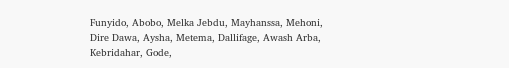Funyido, Abobo, Melka Jebdu, Mayhanssa, Mehoni, Dire Dawa, Aysha, Metema, Dallifage, Awash Arba, Kebridahar, Gode,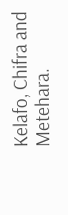Kelafo, Chifra and Metehara.